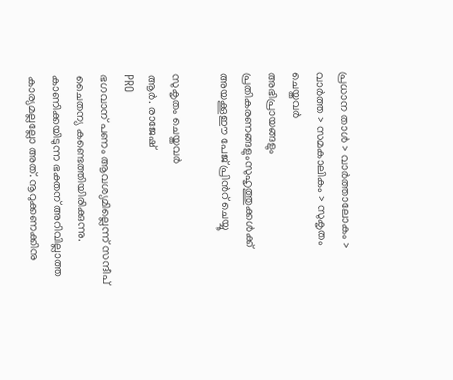പ്രധാന താള്‍ > വാര്‍ത്താലോകം > വാര്‍ത്ത > സമകാലികം > സുകൃതം ചെയ്തവര്‍
അഭിപ്രായങ്ങളും പ്രതികരണങ്ങളുംസുഹൃത്തുക്കള്‍ക്ക് അയക്കൂഈ പേജ് പ്രിന്‍റ് ചെയ്യൂ

സുകൃതം ചെയ്തവര്‍
ആര്‍. രാജേഷ്‌
PRO
ഭഗവാന്‌ പണം ആവശ്യമില്ലെന്ന്‌ സന്ദീപ്‌ ചൈതന്യ കണ്ടെത്തിയിരിക്കുന്നു. കാണിക്കയിടുന്ന ഭക്തന്‌ അറിവില്ലാത്ത കാര്യമല്ലല്ലോ അത്‌. നൂറുക്കണക്കിനു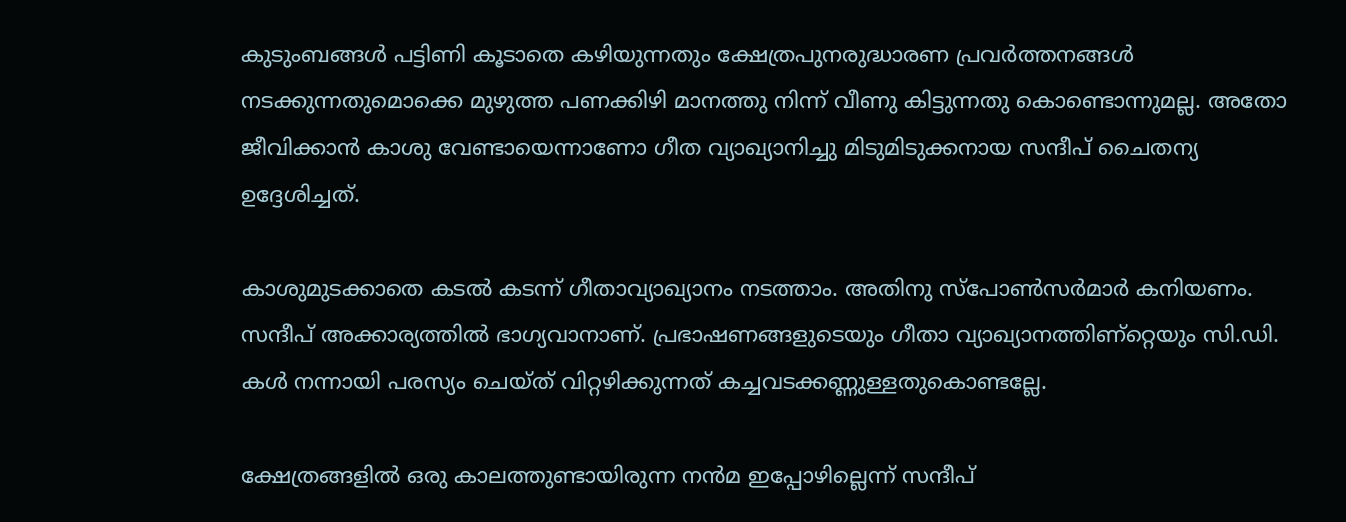കുടുംബങ്ങള്‍ പട്ടിണി കൂടാതെ കഴിയുന്നതും ക്ഷേത്രപുനരുദ്ധാരണ പ്രവര്‍ത്തനങ്ങള്‍ നടക്കുന്നതുമൊക്കെ മുഴുത്ത പണക്കിഴി മാനത്തു നിന്ന്‌ വീണു കിട്ടുന്നതു കൊണ്ടൊന്നുമല്ല. അതോ ജീവിക്കാന്‍ കാശു വേണ്ടായെന്നാണോ ഗീത വ്യാഖ്യാനിച്ചു മിടുമിടുക്കനായ സന്ദീപ്‌ ചൈതന്യ ഉദ്ദേശിച്ചത്‌.

കാശുമുടക്കാതെ കടല്‍ കടന്ന്‌ ഗീതാവ്യാഖ്യാനം നടത്താം. അതിനു സ്പോണ്‍സര്‍മാര്‍ കനിയണം. സന്ദീപ്‌ അക്കാര്യത്തില്‍ ഭാഗ്യവാനാണ്‌. പ്രഭാഷണങ്ങളുടെയും ഗീതാ വ്യാഖ്യാനത്തിണ്റ്റെയും സി.ഡി. കള്‍ നന്നായി പരസ്യം ചെയ്ത്‌ വിറ്റഴിക്കുന്നത്‌ കച്ചവടക്കണ്ണുള്ളതുകൊണ്ടല്ലേ.

ക്ഷേത്രങ്ങളില്‍ ഒരു കാലത്തുണ്ടായിരുന്ന നന്‍മ ഇപ്പോഴില്ലെന്ന്‌ സന്ദീപ്‌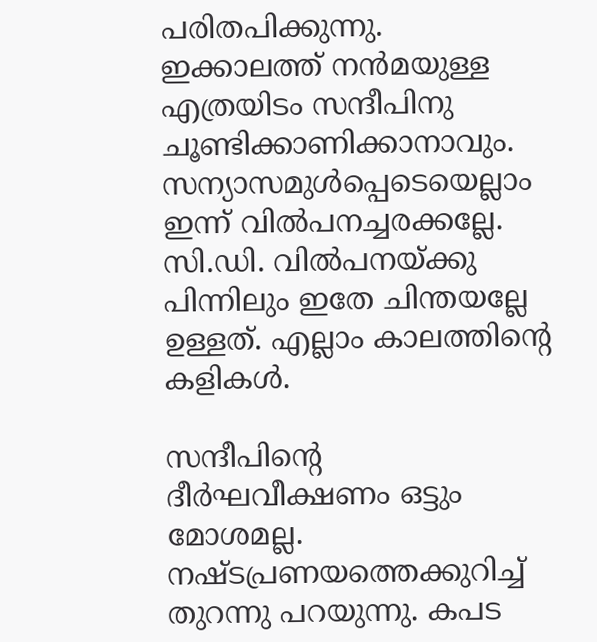പരിതപിക്കുന്നു. ഇക്കാലത്ത്‌ നന്‍മയുള്ള എത്രയിടം സന്ദീപിനു ചൂണ്ടിക്കാണിക്കാനാവും. സന്യാസമുള്‍പ്പെടെയെല്ലാം ഇന്ന് വില്‍പനച്ചരക്കല്ലേ. സി.ഡി. വില്‍പനയ്ക്കു പിന്നിലും ഇതേ ചിന്തയല്ലേ ഉള്ളത്‌. എല്ലാം കാലത്തിന്‍റെ കളികള്‍.

സന്ദീപിന്‍റെ ദീര്‍ഘവീക്ഷണം ഒട്ടും മോശമല്ല. നഷ്ടപ്രണയത്തെക്കുറിച്ച്‌ തുറന്നു പറയുന്നു. കപട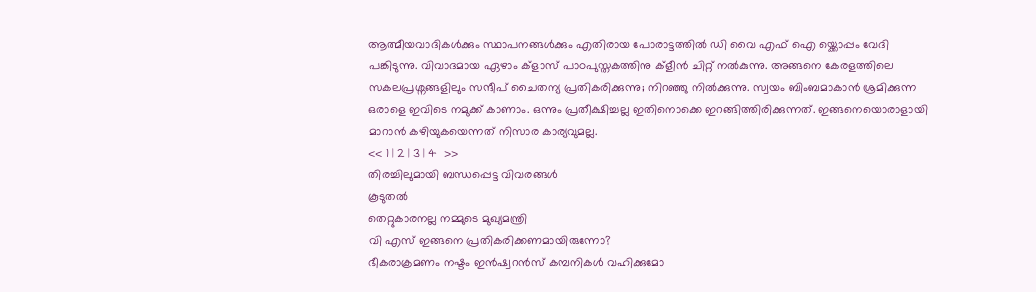ആത്മീയവാദികള്‍ക്കും സ്ഥാപനങ്ങള്‍ക്കും എതിരായ പോരാട്ടത്തില്‍ ഡി വൈ എഫ്‌ ഐ യ്ക്കൊപ്പം വേദി പങ്കിടുന്നു. വിവാദമായ ഏഴാം ക്ളാസ്‌ പാഠപുസ്തകത്തിനു ക്ളീന്‍ ചിറ്റ്‌ നല്‍കുന്നു. അങ്ങനെ കേരളത്തിലെ സകലപ്രശ്നങ്ങളിലും സന്ദീപ്‌ ചൈതന്യ പ്രതികരിക്കുന്നു; നിറഞ്ഞു നില്‍ക്കുന്നു. സ്വയം ബിംബമാകാന്‍ ശ്രമിക്കുന്ന ഒരാളെ ഇവിടെ നമുക്ക്‌ കാണാം. ഒന്നും പ്രതീക്ഷിച്ചല്ല ഇതിനൊക്കെ ഇറങ്ങിത്തിരിക്കുന്നത്‌. ഇങ്ങനെയൊരാളായി മാറാന്‍ കഴിയുകയെന്നത്‌ നിസാര കാര്യവുമല്ല.
<< 1 | 2 | 3 | 4  >>
തിരച്ചിലുമായി ബന്ധപ്പെട്ട വിവരങ്ങള്‍
കൂടുതല്‍
തെറ്റുകാരനല്ല നമ്മുടെ മുഖ്യമന്ത്രി
വി എസ് ഇങ്ങനെ പ്രതികരിക്കണമായിരുന്നോ?
ഭീകരാക്രമണം നഷ്ടം ഇന്‍ഷ്വറന്‍സ് കമ്പനികള്‍ വഹിക്കുമോ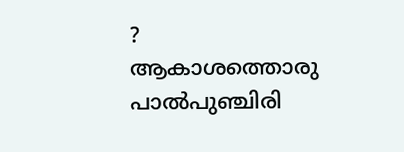?
ആകാശത്തൊരു പാല്‍പുഞ്ചിരി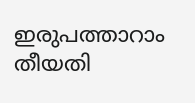ഇരുപത്താറാം തീയതി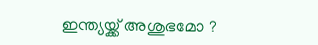ഇന്ത്യയ്ക്ക് അശുഭമോ ?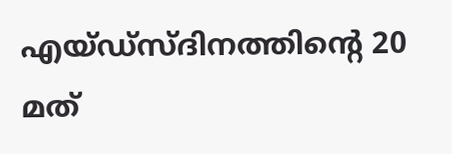എയ്ഡ്സ്ദിനത്തിന്‍റെ 20 മത്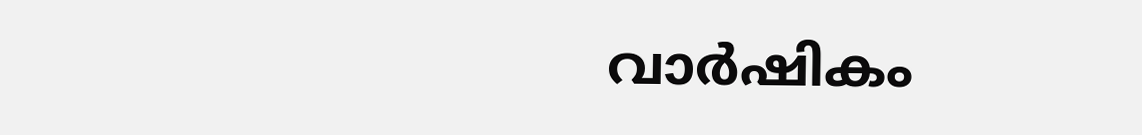വാര്‍ഷികം